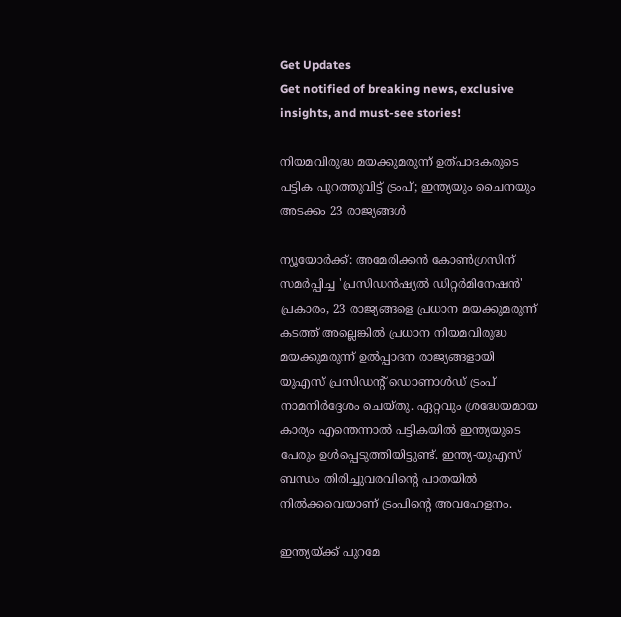Get Updates
Get notified of breaking news, exclusive insights, and must-see stories!

നിയമവിരുദ്ധ മയക്കുമരുന്ന് ഉത്പാദകരുടെ പട്ടിക പുറത്തുവിട്ട് ട്രംപ്; ഇന്ത്യയും ചൈനയും അടക്കം 23 രാജ്യങ്ങൾ

ന്യൂയോർക്ക്: അമേരിക്കൻ കോൺഗ്രസിന് സമർപ്പിച്ച 'പ്രസിഡൻഷ്യൽ ഡിറ്റർമിനേഷൻ' പ്രകാരം, 23 രാജ്യങ്ങളെ പ്രധാന മയക്കുമരുന്ന് കടത്ത് അല്ലെങ്കിൽ പ്രധാന നിയമവിരുദ്ധ മയക്കുമരുന്ന് ഉൽപ്പാദന രാജ്യങ്ങളായി യുഎസ് പ്രസിഡന്റ് ഡൊണാൾഡ് ട്രംപ് നാമനിർദ്ദേശം ചെയ്‌തു. ഏറ്റവും ശ്രദ്ധേയമായ കാര്യം എന്തെന്നാൽ പട്ടികയിൽ ഇന്ത്യയുടെ പേരും ഉൾപ്പെടുത്തിയിട്ടുണ്ട്. ഇന്ത്യ-യുഎസ് ബന്ധം തിരിച്ചുവരവിന്റെ പാതയിൽ നിൽക്കവെയാണ് ട്രംപിന്റെ അവഹേളനം.

ഇന്ത്യയ്ക്ക് പുറമേ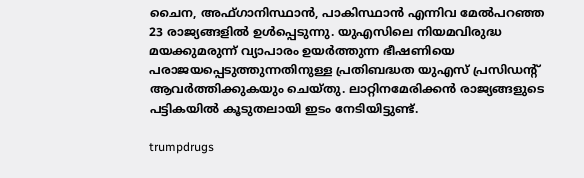ചൈന, അഫ്‌ഗാനിസ്ഥാൻ, പാകിസ്ഥാൻ എന്നിവ മേൽപറഞ്ഞ 23 രാജ്യങ്ങളിൽ ഉൾപ്പെടുന്നു. യുഎസിലെ നിയമവിരുദ്ധ മയക്കുമരുന്ന് വ്യാപാരം ഉയർത്തുന്ന ഭീഷണിയെ പരാജയപ്പെടുത്തുന്നതിനുള്ള പ്രതിബദ്ധത യുഎസ് പ്രസിഡന്റ് ആവർത്തിക്കുകയും ചെയ്‌തു. ലാറ്റിനമേരിക്കൻ രാജ്യങ്ങളുടെ പട്ടികയിൽ കൂടുതലായി ഇടം നേടിയിട്ടുണ്ട്.

trumpdrugs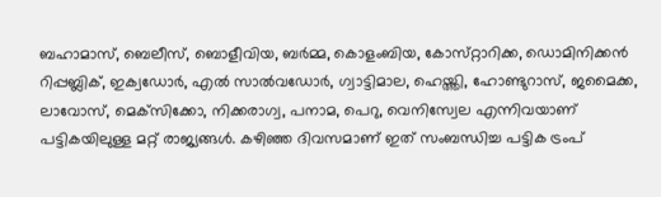ബഹാമാസ്, ബെലീസ്, ബൊളീവിയ, ബർമ്മ, കൊളംബിയ, കോസ്‌റ്റാറിക്ക, ഡൊമിനിക്കൻ റിപ്പബ്ലിക്, ഇക്വഡോർ, എൽ സാൽവഡോർ, ഗ്വാട്ടിമാല, ഹെയ്ത്തി, ഹോണ്ടുറാസ്, ജമൈക്ക, ലാവോസ്, മെക്‌സിക്കോ, നിക്കരാഗ്വ, പനാമ, പെറു, വെനിസ്വേല എന്നിവയാണ് പട്ടികയിലുള്ള മറ്റ് രാജ്യങ്ങൾ. കഴിഞ്ഞ ദിവസമാണ് ഇത് സംബന്ധിച്ച പട്ടിക ട്രംപ്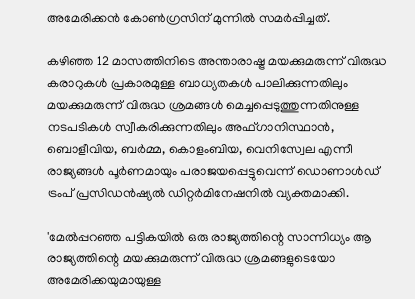അമേരിക്കൻ കോൺഗ്രസിന് മുന്നിൽ സമർപ്പിച്ചത്.

കഴിഞ്ഞ 12 മാസത്തിനിടെ അന്താരാഷ്ട്ര മയക്കുമരുന്ന് വിരുദ്ധ കരാറുകൾ പ്രകാരമുള്ള ബാധ്യതകൾ പാലിക്കുന്നതിലും മയക്കുമരുന്ന് വിരുദ്ധ ശ്രമങ്ങൾ മെച്ചപ്പെടുത്തുന്നതിനുള്ള നടപടികൾ സ്വീകരിക്കുന്നതിലും അഫ്‌ഗാനിസ്ഥാൻ, ബൊളീവിയ, ബർമ്മ, കൊളംബിയ, വെനിസ്വേല എന്നീ രാജ്യങ്ങൾ പൂർണമായും പരാജയപ്പെട്ടുവെന്ന് ഡൊണാൾഡ് ട്രംപ് പ്രസിഡൻഷ്യൽ ഡിറ്റർമിനേഷനിൽ വ്യക്തമാക്കി.

'മേൽപ്പറഞ്ഞ പട്ടികയിൽ ഒരു രാജ്യത്തിന്റെ സാന്നിധ്യം ആ രാജ്യത്തിന്റെ മയക്കുമരുന്ന് വിരുദ്ധ ശ്രമങ്ങളുടെയോ അമേരിക്കയുമായുള്ള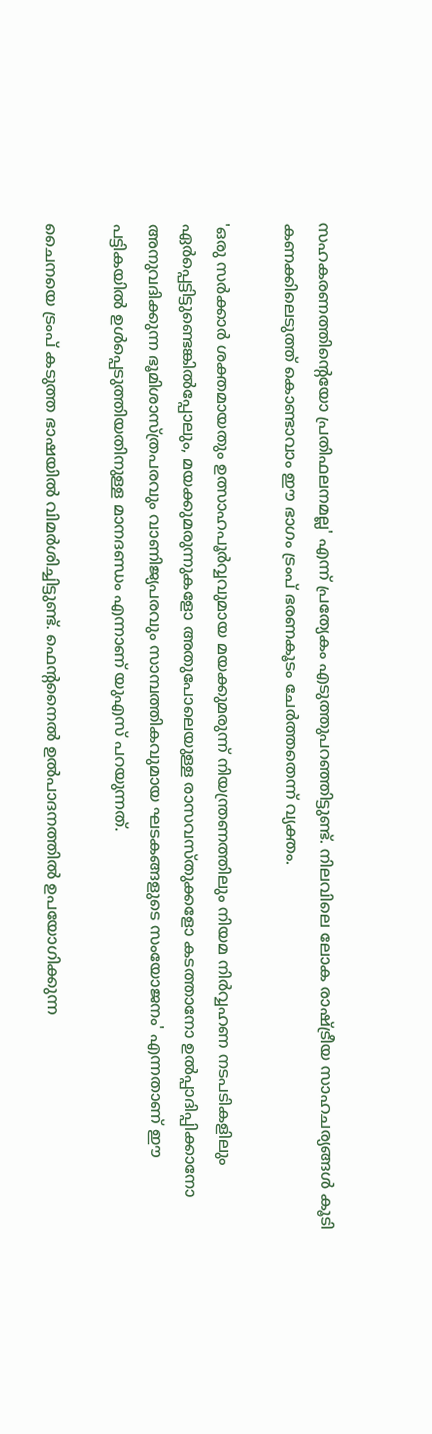സഹകരണത്തിന്റെയോ പ്രതിഫലനമല്ല' എന്ന് പ്രത്യേകം എടുത്തുപറഞ്ഞിട്ടുണ്ട്. നിലവിലെ ലോക രാഷ്ട്രീയ സാഹചര്യങ്ങൾ കൂടി കണക്കിലെടുത്ത് കൊണ്ടാവാം ഈ ഭാഗം ട്രംപ് ഭരണകൂടം ചേർത്തതെന്ന് വ്യക്തം.

'ഒരു സർക്കാർ ശക്തമായതും ഉത്സാഹപൂർവ്വവുമായ മയക്കുമരുന്ന് നിയന്ത്രണത്തിലും നിയമ നിർവ്വഹണ നടപടികളിലും ഏർപ്പെട്ടിട്ടുണ്ടെങ്കിൽപ്പോലും, മയക്കുമരുന്നുകളോ അതുപോലെയുള്ള രാസവസ്‌തുക്കളോ കടത്താനോ ഉൽപ്പാദിപ്പിക്കാനോ അനുവദിക്കുന്ന ഭൂമിശാസ്ത്രപരവും വാണിജ്യപരവും സാമ്പത്തികവുമായ ഘടകങ്ങളുടെ സംയോജനം' എന്നതാണ് ഈ പട്ടികയിൽ ഉൾപ്പെടുത്തിയതിനുള്ള മാനദണ്ഡം എന്നാണ് യുഎസ് പറയുന്നത്.

ചൈനയെ ട്രംപ് കടുത്ത ഭാഷയിൽ വിമർശിച്ചിട്ടുണ്ട്. ഫെന്റനൈൽ ഉൽപാദനത്തിൽ ഉപയോഗിക്കുന്ന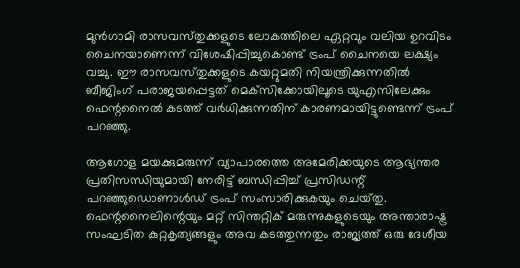മുൻഗാമി രാസവസ്‌തുക്കളുടെ ലോകത്തിലെ ഏറ്റവും വലിയ ഉറവിടം ചൈനയാണെന്ന് വിശേഷിപ്പിച്ചുകൊണ്ട് ട്രംപ് ചൈനയെ ലക്ഷ്യം വച്ചു. ഈ രാസവസ്‌തുക്കളുടെ കയറ്റുമതി നിയന്ത്രിക്കുന്നതിൽ ബീജിംഗ് പരാജയപ്പെട്ടത് മെക്‌സിക്കോയിലൂടെ യുഎസിലേക്കും ഫെന്റനൈൽ കടത്ത് വർധിക്കുന്നതിന് കാരണമായിട്ടുണ്ടെന്ന് ട്രംപ് പറഞ്ഞു.

ആഗോള മയക്കുമരുന്ന് വ്യാപാരത്തെ അമേരിക്കയുടെ ആഭ്യന്തര പ്രതിസന്ധിയുമായി നേരിട്ട് ബന്ധിപ്പിച്ച് പ്രസിഡന്റ് പറഞ്ഞുഡൊണാൾഡ് ട്രംപ് സംസാരിക്കുകയും ചെയ്‌തു. ഫെന്റനൈലിന്റെയും മറ്റ് സിന്തറ്റിക് മരുന്നുകളുടെയും അന്താരാഷ്ട്ര സംഘടിത കുറ്റകൃത്യങ്ങളും അവ കടത്തുന്നതും രാജ്യത്ത് ഒരു ദേശീയ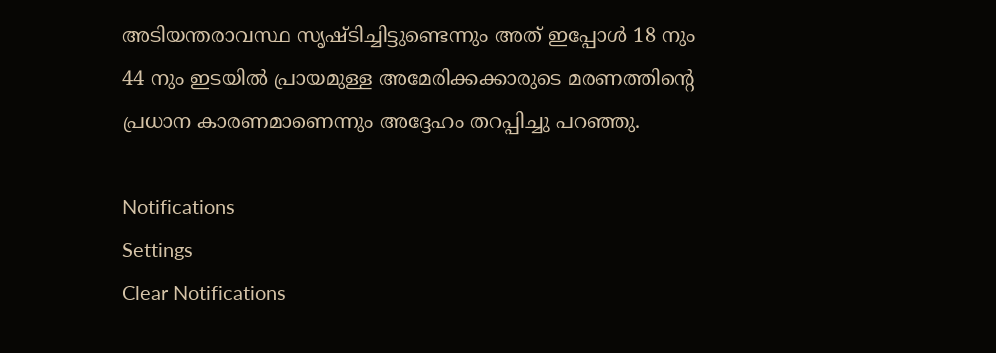അടിയന്തരാവസ്ഥ സൃഷ്‌ടിച്ചിട്ടുണ്ടെന്നും അത് ഇപ്പോൾ 18 നും 44 നും ഇടയിൽ പ്രായമുള്ള അമേരിക്കക്കാരുടെ മരണത്തിന്റെ പ്രധാന കാരണമാണെന്നും അദ്ദേഹം തറപ്പിച്ചു പറഞ്ഞു.

Notifications
Settings
Clear Notifications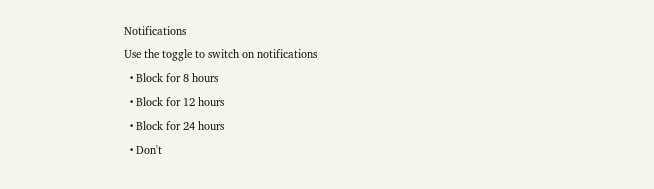Notifications
Use the toggle to switch on notifications
  • Block for 8 hours
  • Block for 12 hours
  • Block for 24 hours
  • Don't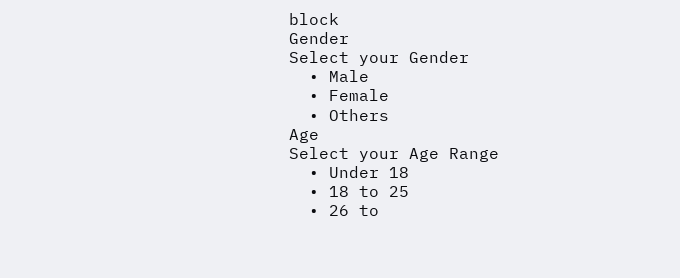block
Gender
Select your Gender
  • Male
  • Female
  • Others
Age
Select your Age Range
  • Under 18
  • 18 to 25
  • 26 to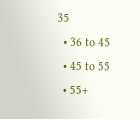35
  • 36 to 45
  • 45 to 55
  • 55+